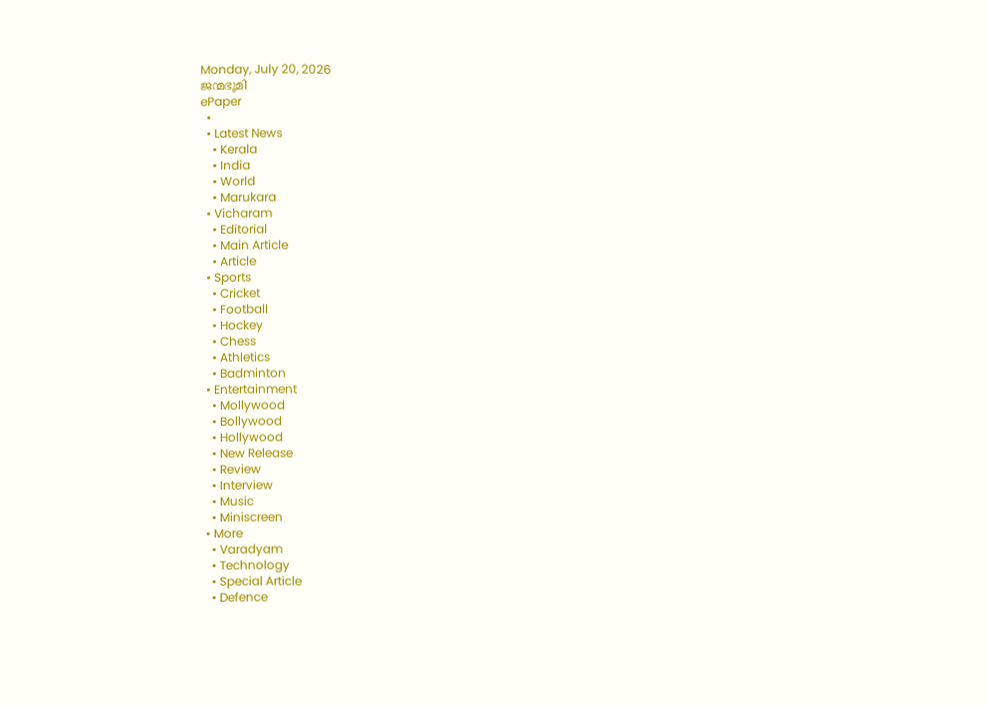Monday, July 20, 2026
ജന്മഭൂമി
ePaper
  •
  • Latest News
    • Kerala
    • India
    • World
    • Marukara
  • Vicharam
    • Editorial
    • Main Article
    • Article
  • Sports
    • Cricket
    • Football
    • Hockey
    • Chess
    • Athletics
    • Badminton
  • Entertainment
    • Mollywood
    • Bollywood
    • Hollywood
    • New Release
    • Review
    • Interview
    • Music
    • Miniscreen
  • More
    • Varadyam
    • Technology
    • Special Article
    • Defence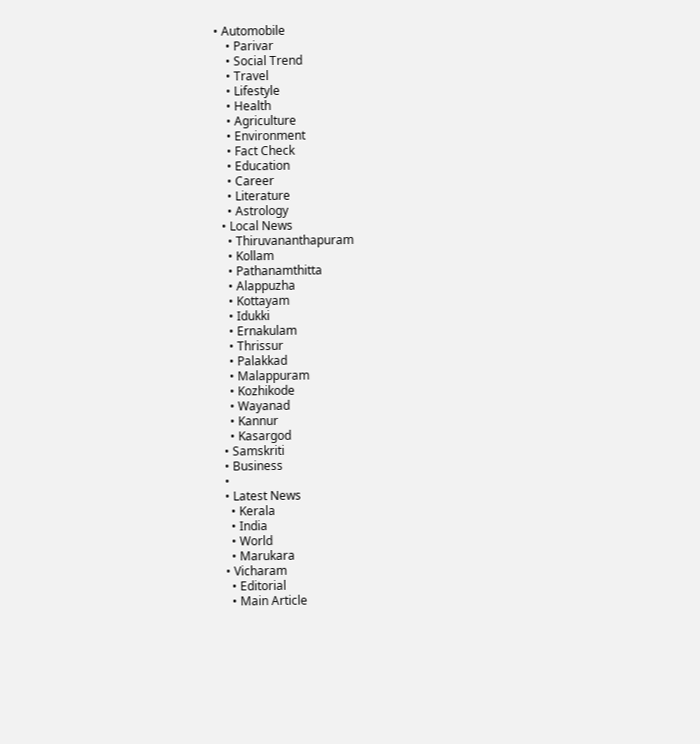• Automobile
    • Parivar
    • Social Trend
    • Travel
    • Lifestyle
    • Health
    • Agriculture
    • Environment
    • Fact Check
    • Education
    • Career
    • Literature
    • Astrology
  • Local News
    • Thiruvananthapuram
    • Kollam
    • Pathanamthitta
    • Alappuzha
    • Kottayam
    • Idukki
    • Ernakulam
    • Thrissur
    • Palakkad
    • Malappuram
    • Kozhikode
    • Wayanad
    • Kannur
    • Kasargod
  • Samskriti
  • Business
  •
  • Latest News
    • Kerala
    • India
    • World
    • Marukara
  • Vicharam
    • Editorial
    • Main Article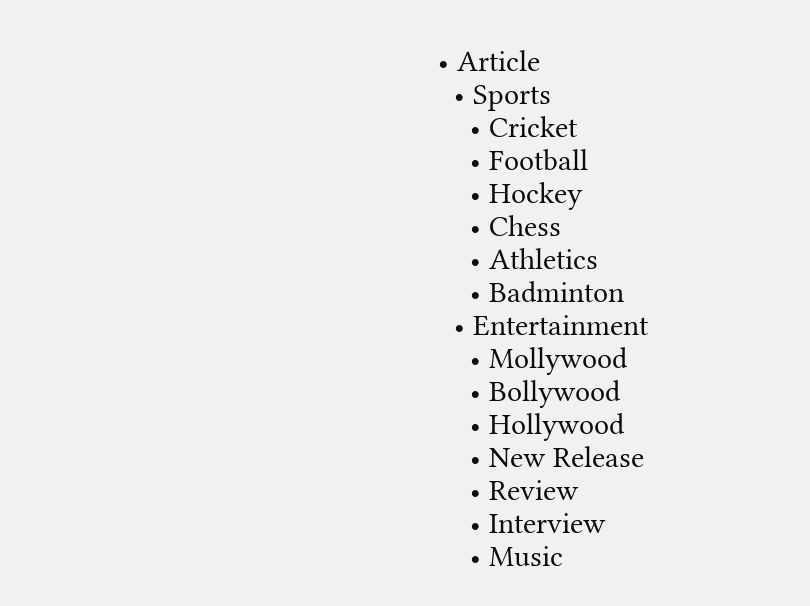• Article
  • Sports
    • Cricket
    • Football
    • Hockey
    • Chess
    • Athletics
    • Badminton
  • Entertainment
    • Mollywood
    • Bollywood
    • Hollywood
    • New Release
    • Review
    • Interview
    • Music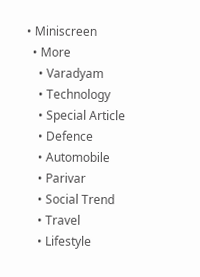• Miniscreen
  • More
    • Varadyam
    • Technology
    • Special Article
    • Defence
    • Automobile
    • Parivar
    • Social Trend
    • Travel
    • Lifestyle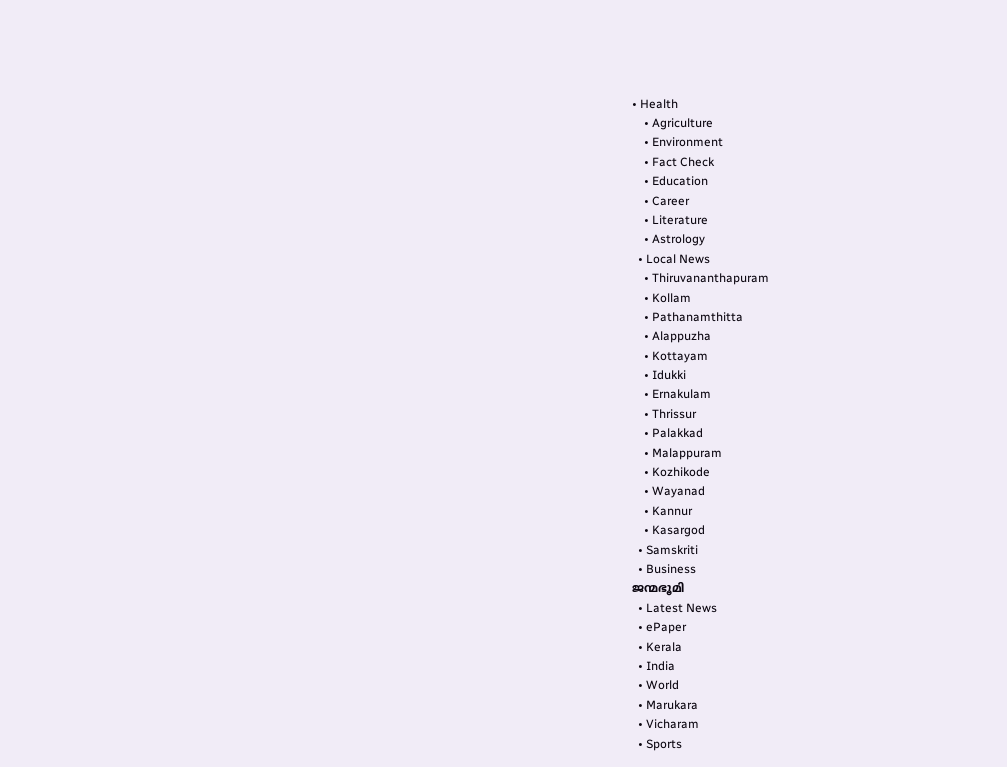• Health
    • Agriculture
    • Environment
    • Fact Check
    • Education
    • Career
    • Literature
    • Astrology
  • Local News
    • Thiruvananthapuram
    • Kollam
    • Pathanamthitta
    • Alappuzha
    • Kottayam
    • Idukki
    • Ernakulam
    • Thrissur
    • Palakkad
    • Malappuram
    • Kozhikode
    • Wayanad
    • Kannur
    • Kasargod
  • Samskriti
  • Business
ജന്മഭൂമി
  • Latest News
  • ePaper
  • Kerala
  • India
  • World
  • Marukara
  • Vicharam
  • Sports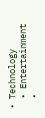• Technology
  • Entertainment
  •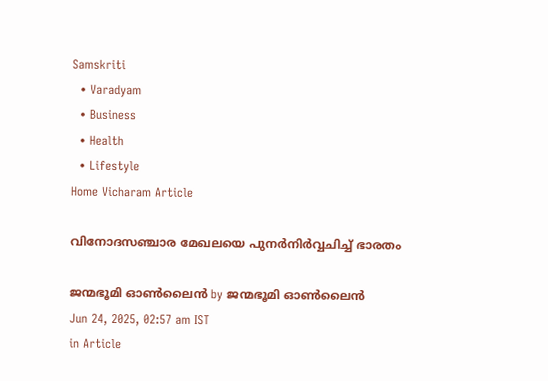Samskriti
  • Varadyam
  • Business
  • Health
  • Lifestyle
Home Vicharam Article

വിനോദസഞ്ചാര മേഖലയെ പുനര്‍നിര്‍വ്വചിച്ച് ഭാരതം

ജന്മഭൂമി ഓണ്‍ലൈന്‍ by ജന്മഭൂമി ഓണ്‍ലൈന്‍
Jun 24, 2025, 02:57 am IST
in Article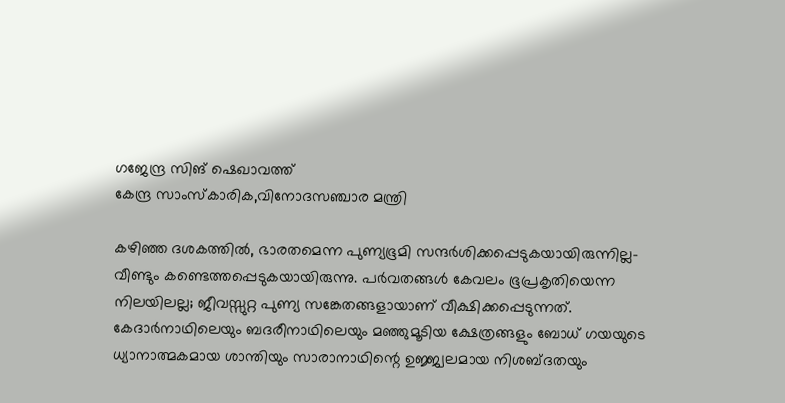ഗജേന്ദ്ര സിങ് ഷെഖാവത്ത്
കേന്ദ്ര സാംസ്‌കാരിക,വിനോദസഞ്ചാര മന്ത്രി

കഴിഞ്ഞ ദശകത്തില്‍, ഭാരതമെന്ന പുണ്യഭൂമി സന്ദര്‍ശിക്കപ്പെടുകയായിരുന്നില്ല- വീണ്ടും കണ്ടെത്തപ്പെടുകയായിരുന്നു. പര്‍വതങ്ങള്‍ കേവലം ഭൂപ്രകൃതിയെന്ന നിലയിലല്ല; ജീവസ്സുറ്റ പുണ്യ സങ്കേതങ്ങളായാണ് വീക്ഷിക്കപ്പെടുന്നത്. കേദാര്‍നാഥിലെയും ബദരീനാഥിലെയും മഞ്ഞുമൂടിയ ക്ഷേത്രങ്ങളും ബോധ് ഗയയുടെ ധ്യാനാത്മകമായ ശാന്തിയും സാരാനാഥിന്റെ ഉജ്ജ്വലമായ നിശബ്ദതയും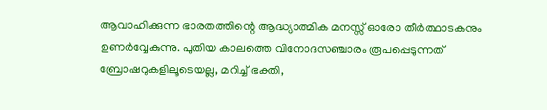ആവാഹിക്കുന്ന ഭാരതത്തിന്റെ ആദ്ധ്യാത്മിക മനസ്സ് ഓരോ തീര്‍ത്ഥാടകനും ഉണര്‍വ്വേകുന്നു. പുതിയ കാലത്തെ വിനോദസഞ്ചാരം രൂപപ്പെടുന്നത് ബ്രോഷറുകളിലൂടെയല്ല, മറിച്ച് ഭക്തി,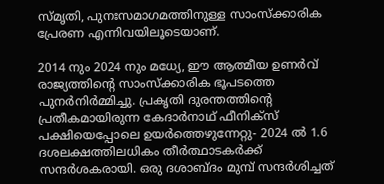സ്മൃതി, പുനഃസമാഗമത്തിനുള്ള സാംസ്‌ക്കാരിക പ്രേരണ എന്നിവയിലൂടെയാണ്.

2014 നും 2024 നും മധ്യേ, ഈ ആത്മീയ ഉണര്‍വ് രാജ്യത്തിന്റെ സാംസ്‌ക്കാരിക ഭൂപടത്തെ പുനര്‍നിര്‍മ്മിച്ചു. പ്രകൃതി ദുരന്തത്തിന്റെ പ്രതീകമായിരുന്ന കേദാര്‍നാഥ് ഫീനിക്‌സ് പക്ഷിയെപ്പോലെ ഉയര്‍ത്തെഴുന്നേറ്റു- 2024 ല്‍ 1.6 ദശലക്ഷത്തിലധികം തീര്‍ത്ഥാടകര്‍ക്ക് സന്ദര്‍ശകരായി. ഒരു ദശാബ്ദം മുമ്പ് സന്ദര്‍ശിച്ചത്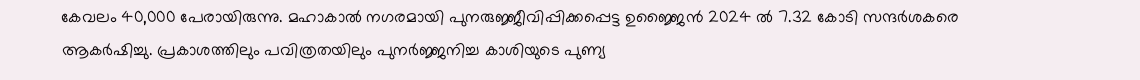കേവലം 40,000 പേരായിരുന്നു. മഹാകാല്‍ നഗരമായി പുനരുജ്ജീവിപ്പിക്കപ്പെട്ട ഉജ്ജൈന്‍ 2024 ല്‍ 7.32 കോടി സന്ദര്‍ശകരെ ആകര്‍ഷിച്ചു. പ്രകാശത്തിലും പവിത്രതയിലും പുനര്‍ജ്ജനിച്ച കാശിയുടെ പുണ്യ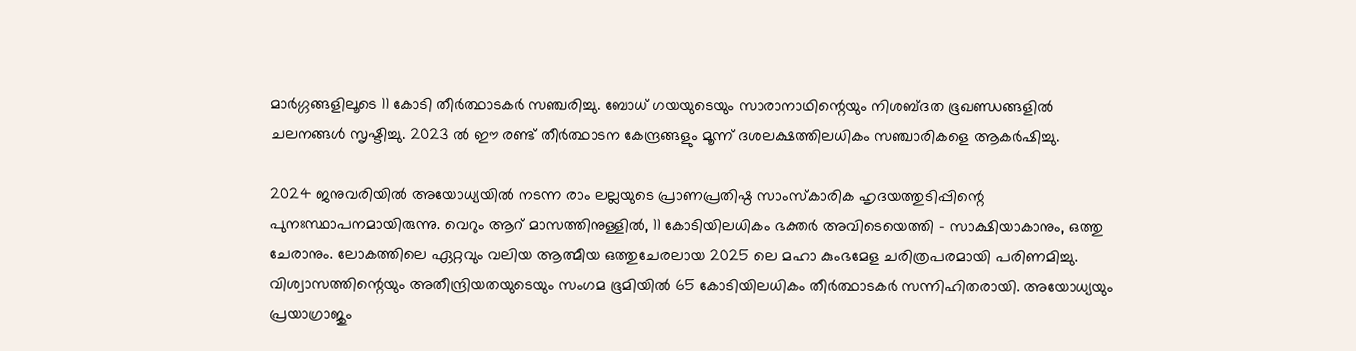മാര്‍ഗ്ഗങ്ങളിലൂടെ 11 കോടി തീര്‍ത്ഥാടകര്‍ സഞ്ചരിച്ചു. ബോധ് ഗയയുടെയും സാരാനാഥിന്റെയും നിശബ്ദത ഭൂഖണ്ഡങ്ങളില്‍ ചലനങ്ങള്‍ സൃഷ്ടിച്ചു. 2023 ല്‍ ഈ രണ്ട് തീര്‍ത്ഥാടന കേന്ദ്രങ്ങളും മൂന്ന് ദശലക്ഷത്തിലധികം സഞ്ചാരികളെ ആകര്‍ഷിച്ചു.

2024 ജനുവരിയില്‍ അയോധ്യയില്‍ നടന്ന രാം ലല്ലയുടെ പ്രാണപ്രതിഷ്ഠ സാംസ്‌കാരിക ഹൃദയത്തുടിപ്പിന്റെ പുനഃസ്ഥാപനമായിരുന്നു. വെറും ആറ് മാസത്തിനുള്ളില്‍, 11 കോടിയിലധികം ഭക്തര്‍ അവിടെയെത്തി – സാക്ഷിയാകാനും, ഒത്തു ചേരാനും. ലോകത്തിലെ ഏറ്റവും വലിയ ആത്മീയ ഒത്തുചേരലായ 2025 ലെ മഹാ കുംഭമേള ചരിത്രപരമായി പരിണമിച്ചു. വിശ്വാസത്തിന്റെയും അതീന്ദ്രിയതയുടെയും സംഗമ ഭൂമിയില്‍ 65 കോടിയിലധികം തീര്‍ത്ഥാടകര്‍ സന്നിഹിതരായി. അയോധ്യയും പ്രയാഗ്രാജും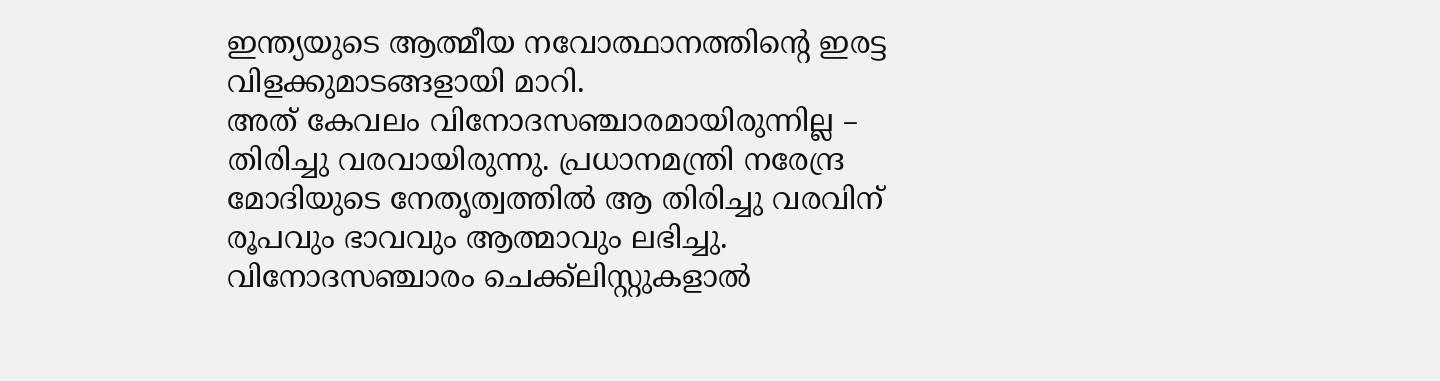ഇന്ത്യയുടെ ആത്മീയ നവോത്ഥാനത്തിന്റെ ഇരട്ട വിളക്കുമാടങ്ങളായി മാറി.
അത് കേവലം വിനോദസഞ്ചാരമായിരുന്നില്ല – തിരിച്ചു വരവായിരുന്നു. പ്രധാനമന്ത്രി നരേന്ദ്ര മോദിയുടെ നേതൃത്വത്തില്‍ ആ തിരിച്ചു വരവിന് രൂപവും ഭാവവും ആത്മാവും ലഭിച്ചു. വിനോദസഞ്ചാരം ചെക്ക്ലിസ്റ്റുകളാല്‍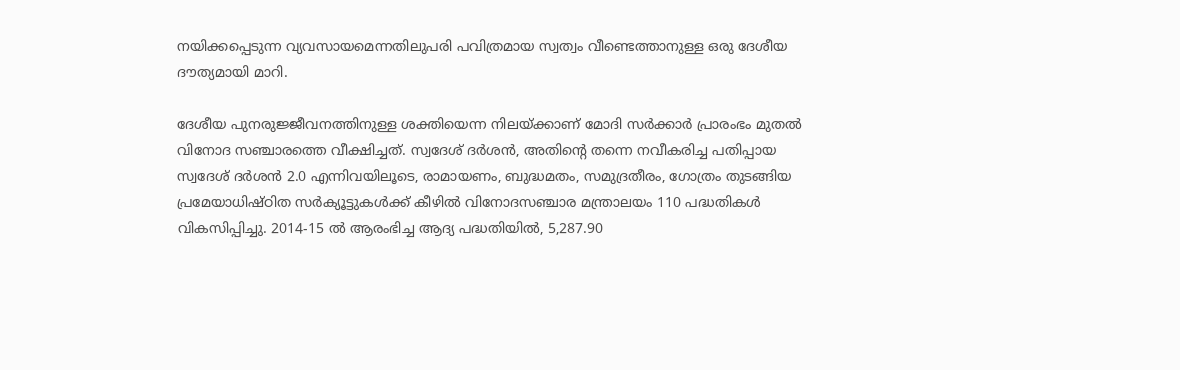നയിക്കപ്പെടുന്ന വ്യവസായമെന്നതിലുപരി പവിത്രമായ സ്വത്വം വീണ്ടെത്താനുള്ള ഒരു ദേശീയ ദൗത്യമായി മാറി.

ദേശീയ പുനരുജ്ജീവനത്തിനുള്ള ശക്തിയെന്ന നിലയ്‌ക്കാണ് മോദി സര്‍ക്കാര്‍ പ്രാരംഭം മുതല്‍ വിനോദ സഞ്ചാരത്തെ വീക്ഷിച്ചത്. സ്വദേശ് ദര്‍ശന്‍, അതിന്റെ തന്നെ നവീകരിച്ച പതിപ്പായ സ്വദേശ് ദര്‍ശന്‍ 2.0 എന്നിവയിലൂടെ, രാമായണം, ബുദ്ധമതം, സമുദ്രതീരം, ഗോത്രം തുടങ്ങിയ പ്രമേയാധിഷ്ഠിത സര്‍ക്യൂട്ടുകള്‍ക്ക് കീഴില്‍ വിനോദസഞ്ചാര മന്ത്രാലയം 110 പദ്ധതികള്‍ വികസിപ്പിച്ചു. 2014-15 ല്‍ ആരംഭിച്ച ആദ്യ പദ്ധതിയില്‍, 5,287.90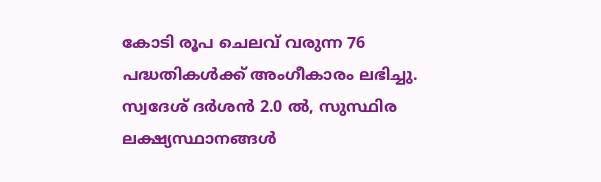കോടി രൂപ ചെലവ് വരുന്ന 76 പദ്ധതികള്‍ക്ക് അംഗീകാരം ലഭിച്ചു. സ്വദേശ് ദര്‍ശന്‍ 2.0 ല്‍, സുസ്ഥിര ലക്ഷ്യസ്ഥാനങ്ങള്‍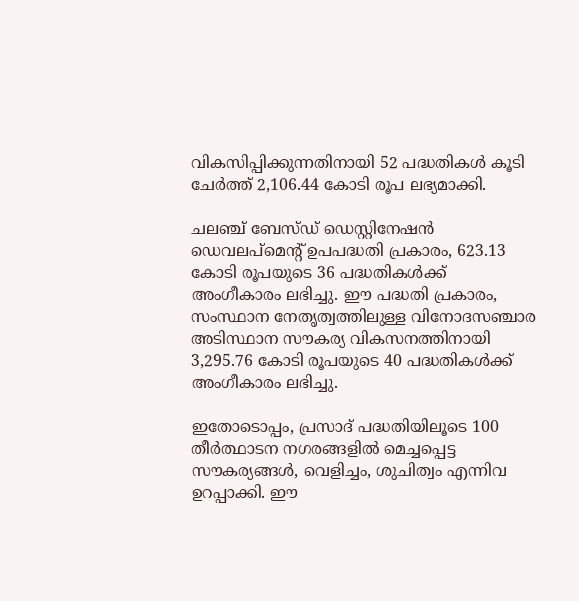വികസിപ്പിക്കുന്നതിനായി 52 പദ്ധതികള്‍ കൂടി ചേര്‍ത്ത് 2,106.44 കോടി രൂപ ലഭ്യമാക്കി.

ചലഞ്ച് ബേസ്ഡ് ഡെസ്റ്റിനേഷന്‍ ഡെവലപ്മെന്റ് ഉപപദ്ധതി പ്രകാരം, 623.13 കോടി രൂപയുടെ 36 പദ്ധതികള്‍ക്ക് അംഗീകാരം ലഭിച്ചു. ഈ പദ്ധതി പ്രകാരം, സംസ്ഥാന നേതൃത്വത്തിലുള്ള വിനോദസഞ്ചാര അടിസ്ഥാന സൗകര്യ വികസനത്തിനായി 3,295.76 കോടി രൂപയുടെ 40 പദ്ധതികള്‍ക്ക് അംഗീകാരം ലഭിച്ചു.

ഇതോടൊപ്പം, പ്രസാദ് പദ്ധതിയിലൂടെ 100 തീര്‍ത്ഥാടന നഗരങ്ങളില്‍ മെച്ചപ്പെട്ട സൗകര്യങ്ങള്‍, വെളിച്ചം, ശുചിത്വം എന്നിവ ഉറപ്പാക്കി. ഈ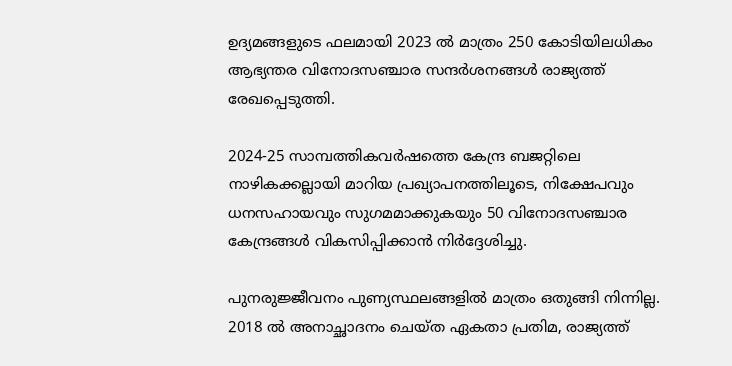ഉദ്യമങ്ങളുടെ ഫലമായി 2023 ല്‍ മാത്രം 250 കോടിയിലധികം ആഭ്യന്തര വിനോദസഞ്ചാര സന്ദര്‍ശനങ്ങള്‍ രാജ്യത്ത് രേഖപ്പെടുത്തി.

2024-25 സാമ്പത്തികവര്‍ഷത്തെ കേന്ദ്ര ബജറ്റിലെ നാഴികക്കല്ലായി മാറിയ പ്രഖ്യാപനത്തിലൂടെ, നിക്ഷേപവും ധനസഹായവും സുഗമമാക്കുകയും 50 വിനോദസഞ്ചാര കേന്ദ്രങ്ങള്‍ വികസിപ്പിക്കാന്‍ നിര്‍ദ്ദേശിച്ചു.

പുനരുജ്ജീവനം പുണ്യസ്ഥലങ്ങളില്‍ മാത്രം ഒതുങ്ങി നിന്നില്ല. 2018 ല്‍ അനാച്ഛാദനം ചെയ്ത ഏകതാ പ്രതിമ, രാജ്യത്ത്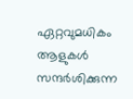ഏറ്റവുമധികം ആളുകള്‍ സന്ദര്‍ശിക്കുന്ന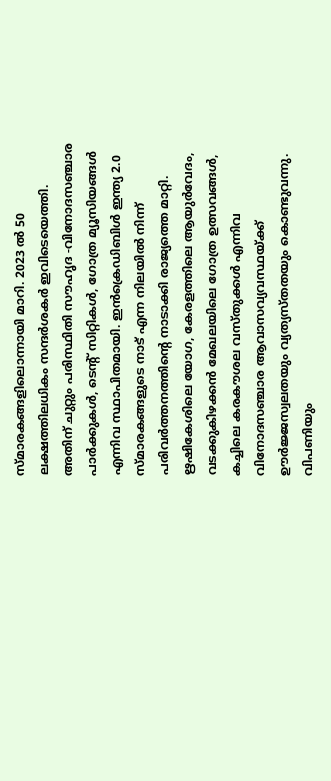സ്മാരകങ്ങളിലൊന്നായി മാറി. 2023 ല്‍ 50 ലക്ഷത്തിലധികം സന്ദര്‍ശകര്‍ ഇവിടെയെത്തി. അതിന് ചുറ്റും പരിസ്ഥിതി സൗഹൃദ -വിനോദസഞ്ചാര പാര്‍ക്കുകള്‍, ടെന്റ് സിറ്റികള്‍, ഗോത്ര മ്യൂസിയങ്ങള്‍ എന്നിവ സ്ഥാപിതമായി. ഇന്‍ക്രെഡിബിള്‍ ഇന്ത്യ 2.0 സ്മാരകങ്ങളുടെ നാട് എന്ന നിലയില്‍ നിന്ന് പരിവര്‍ത്തനത്തിന്റെ നാടാക്കി രാജ്യത്തെ മാറ്റി. ഋഷികേശിലെ യോഗ, കേരളത്തിലെ ആയുര്‍വേദം, വടക്കുകിഴക്കന്‍ മേഖലയിലെ ഗോത്ര ഉത്സവങ്ങള്‍, കച്ചിലെ കരകൗശല വസ്തുക്കള്‍ എന്നിവ വിനോദസഞ്ചാര ആവാസവ്യവസ്ഥയ്‌ക്ക് ഊര്‍ജ്ജസ്വലതയും വ്യത്യസ്തതയും കൊണ്ടുവന്നു. വിപണിയും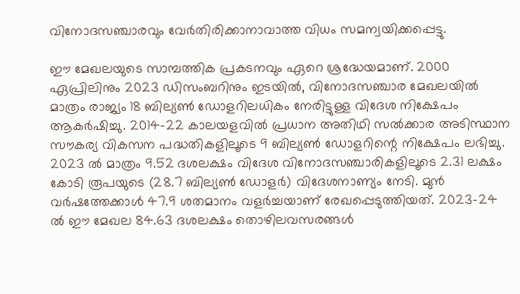വിനോദസഞ്ചാരവും വേര്‍തിരിക്കാനാവാത്ത വിധം സമന്വയിക്കപ്പെട്ടു.

ഈ മേഖലയുടെ സാമ്പത്തിക പ്രകടനവും ഏറെ ശ്രദ്ധേയമാണ്. 2000 ഏപ്രിലിനും 2023 ഡിസംബറിനും ഇടയില്‍, വിനോദസഞ്ചാര മേഖലയില്‍ മാത്രം രാജ്യം 18 ബില്യണ്‍ ഡോളറിലധികം നേരിട്ടുള്ള വിദേശ നിക്ഷേപം ആകര്‍ഷിച്ചു. 2014-22 കാലയളവില്‍ പ്രധാന അതിഥി സല്‍ക്കാര അടിസ്ഥാന സൗകര്യ വികസന പദ്ധതികളിലൂടെ 9 ബില്യണ്‍ ഡോളറിന്റെ നിക്ഷേപം ലഭിച്ചു. 2023 ല്‍ മാത്രം 9.52 ദശലക്ഷം വിദേശ വിനോദസഞ്ചാരികളിലൂടെ 2.31 ലക്ഷം കോടി രൂപയുടെ (28.7 ബില്യണ്‍ ഡോളര്‍) വിദേശനാണ്യം നേടി. മുന്‍ വര്‍ഷത്തേക്കാള്‍ 47.9 ശതമാനം വളര്‍ച്ചയാണ് രേഖപ്പെടുത്തിയത്. 2023-24 ല്‍ ഈ മേഖല 84.63 ദശലക്ഷം തൊഴിലവസരങ്ങള്‍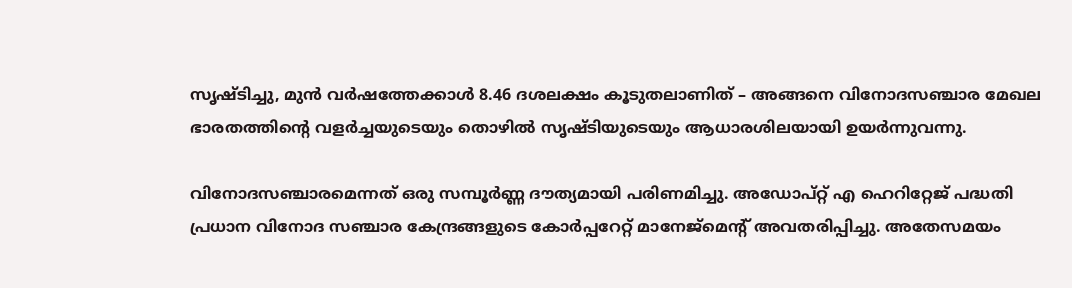സൃഷ്ടിച്ചു, മുന്‍ വര്‍ഷത്തേക്കാള്‍ 8.46 ദശലക്ഷം കൂടുതലാണിത് – അങ്ങനെ വിനോദസഞ്ചാര മേഖല ഭാരതത്തിന്റെ വളര്‍ച്ചയുടെയും തൊഴില്‍ സൃഷ്ടിയുടെയും ആധാരശിലയായി ഉയര്‍ന്നുവന്നു.

വിനോദസഞ്ചാരമെന്നത് ഒരു സമ്പൂര്‍ണ്ണ ദൗത്യമായി പരിണമിച്ചു. അഡോപ്റ്റ് എ ഹെറിറ്റേജ് പദ്ധതി പ്രധാന വിനോദ സഞ്ചാര കേന്ദ്രങ്ങളുടെ കോര്‍പ്പറേറ്റ് മാനേജ്മെന്റ് അവതരിപ്പിച്ചു. അതേസമയം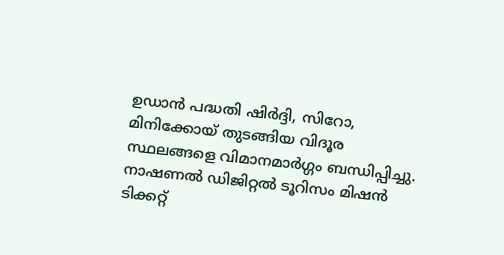ഉഡാന്‍ പദ്ധതി ഷിര്‍ദ്ദി, സിറോ, മിനിക്കോയ് തുടങ്ങിയ വിദൂര സ്ഥലങ്ങളെ വിമാനമാര്‍ഗ്ഗം ബന്ധിപ്പിച്ചു. നാഷണല്‍ ഡിജിറ്റല്‍ ടൂറിസം മിഷന്‍ ടിക്കറ്റ്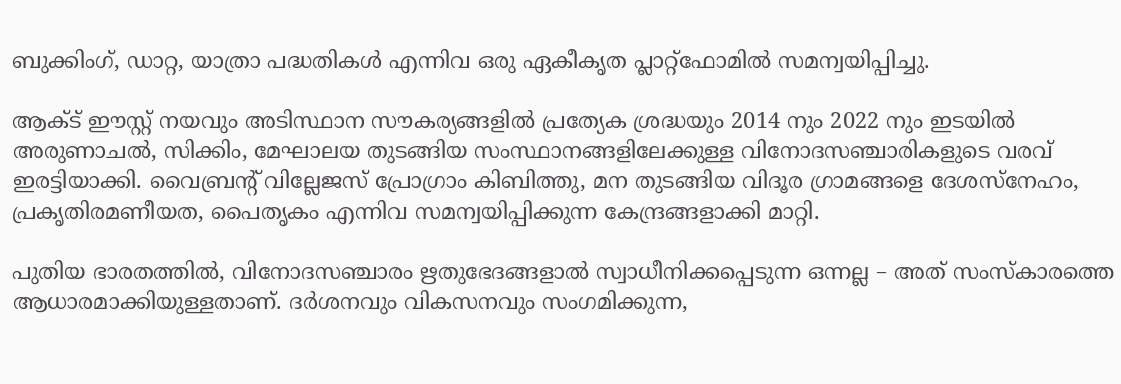ബുക്കിംഗ്, ഡാറ്റ, യാത്രാ പദ്ധതികള്‍ എന്നിവ ഒരു ഏകീകൃത പ്ലാറ്റ്ഫോമില്‍ സമന്വയിപ്പിച്ചു.

ആക്ട് ഈസ്റ്റ് നയവും അടിസ്ഥാന സൗകര്യങ്ങളില്‍ പ്രത്യേക ശ്രദ്ധയും 2014 നും 2022 നും ഇടയില്‍ അരുണാചല്‍, സിക്കിം, മേഘാലയ തുടങ്ങിയ സംസ്ഥാനങ്ങളിലേക്കുള്ള വിനോദസഞ്ചാരികളുടെ വരവ് ഇരട്ടിയാക്കി. വൈബ്രന്റ് വില്ലേജസ് പ്രോഗ്രാം കിബിത്തു, മന തുടങ്ങിയ വിദൂര ഗ്രാമങ്ങളെ ദേശസ്നേഹം, പ്രകൃതിരമണീയത, പൈതൃകം എന്നിവ സമന്വയിപ്പിക്കുന്ന കേന്ദ്രങ്ങളാക്കി മാറ്റി.

പുതിയ ഭാരതത്തില്‍, വിനോദസഞ്ചാരം ഋതുഭേദങ്ങളാല്‍ സ്വാധീനിക്കപ്പെടുന്ന ഒന്നല്ല – അത് സംസ്‌കാരത്തെ ആധാരമാക്കിയുള്ളതാണ്. ദര്‍ശനവും വികസനവും സംഗമിക്കുന്ന,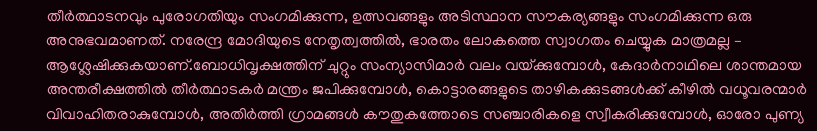തീര്‍ത്ഥാടനവും പുരോഗതിയും സംഗമിക്കുന്ന, ഉത്സവങ്ങളും അടിസ്ഥാന സൗകര്യങ്ങളും സംഗമിക്കുന്ന ഒരു അനുഭവമാണത്. നരേന്ദ്ര മോദിയുടെ നേതൃത്വത്തില്‍, ഭാരതം ലോകത്തെ സ്വാഗതം ചെയ്യുക മാത്രമല്ല – ആശ്ലേഷിക്കുകയാണ്.ബോധിവൃക്ഷത്തിന് ചുറ്റും സംന്യാസിമാര്‍ വലം വയ്‌ക്കുമ്പോള്‍, കേദാര്‍നാഥിലെ ശാന്തമായ അന്തരീക്ഷത്തില്‍ തീര്‍ത്ഥാടകര്‍ മന്ത്രം ജപിക്കുമ്പോള്‍, കൊട്ടാരങ്ങളുടെ താഴികക്കുടങ്ങള്‍ക്ക് കീഴില്‍ വധൂവരന്മാര്‍ വിവാഹിതരാകുമ്പോള്‍, അതിര്‍ത്തി ഗ്രാമങ്ങള്‍ കൗതുകത്തോടെ സഞ്ചാരികളെ സ്വീകരിക്കുമ്പോള്‍, ഓരോ പുണ്യ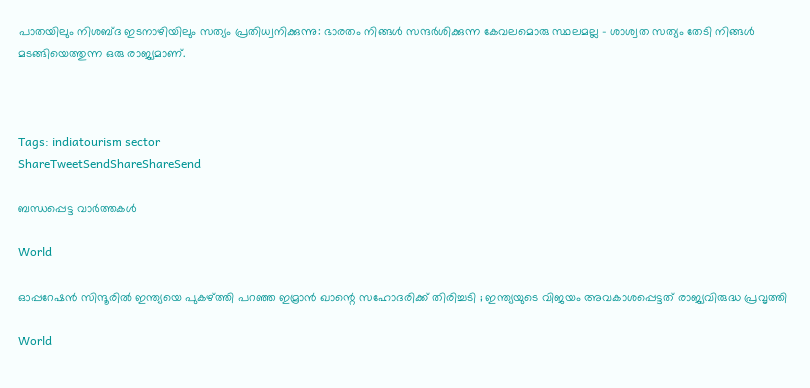പാതയിലും നിശബ്ദ ഇടനാഴിയിലും സത്യം പ്രതിധ്വനിക്കുന്നു: ഭാരതം നിങ്ങള്‍ സന്ദര്‍ശിക്കുന്ന കേവലമൊരു സ്ഥലമല്ല – ശാശ്വത സത്യം തേടി നിങ്ങള്‍ മടങ്ങിയെത്തുന്ന ഒരു രാജ്യമാണ്.



Tags: indiatourism sector
ShareTweetSendShareShareSend

ബന്ധപ്പെട്ട വാര്‍ത്തകള്‍

World

ഓപ്പറേഷൻ സിന്ദൂരിൽ ഇന്ത്യയെ പുകഴ്‌ത്തി പറഞ്ഞ ഇമ്രാൻ ഖാന്റെ സഹോദരിക്ക് തിരിച്ചടി ; ഇന്ത്യയുടെ വിജയം അവകാശപ്പെട്ടത് രാജ്യവിരുദ്ധ പ്രവൃത്തി

World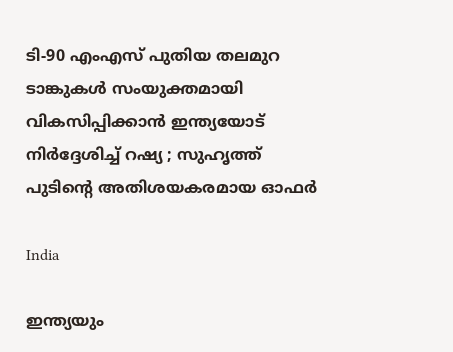ടി-90 എംഎസ് പുതിയ തലമുറ ടാങ്കുകൾ സംയുക്തമായി വികസിപ്പിക്കാൻ ഇന്ത്യയോട് നിർദ്ദേശിച്ച് റഷ്യ ; സുഹൃത്ത് പുടിന്റെ അതിശയകരമായ ഓഫർ

India

ഇന്ത്യയും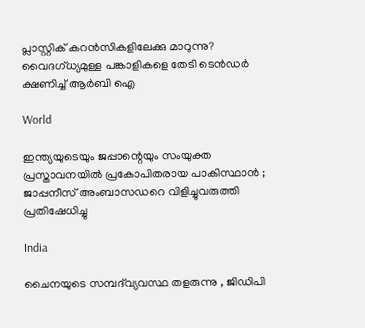പ്ലാസ്റ്റിക് കറന്‍സികളിലേക്കു മാറുന്നു? വൈദഗ്ധ്യമുള്ള പങ്കാളികളെ തേടി ടെന്‍ഡര്‍ ക്ഷണിച്ച് ആര്‍ബി ഐ

World

ഇന്ത്യയുടെയും ജപ്പാന്റെയും സംയുക്ത പ്രസ്താവനയിൽ പ്രകോപിതരായ പാകിസ്ഥാൻ ; ജാപ്പനീസ് അംബാസഡറെ വിളിച്ചുവരുത്തി പ്രതിഷേധിച്ചു

India

ചൈനയുടെ സമ്പദ്‌വ്യവസ്ഥ തളരുന്നു , ജിഡിപി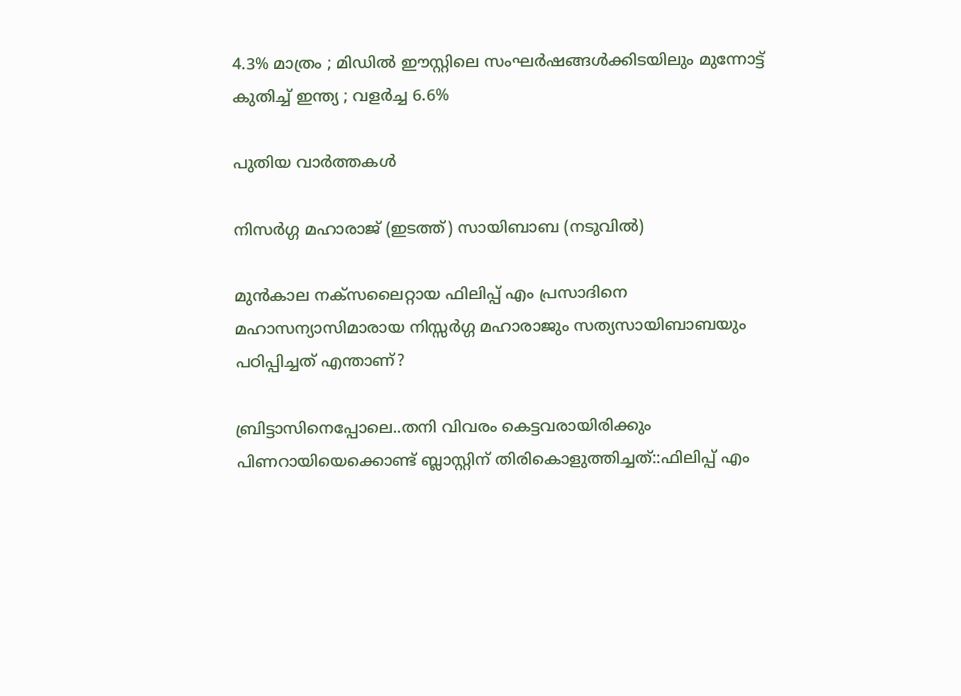4.3% മാത്രം ; മിഡിൽ ഈസ്റ്റിലെ സംഘർഷങ്ങൾക്കിടയിലും മുന്നോട്ട് കുതിച്ച് ഇന്ത്യ ; വളർച്ച 6.6%

പുതിയ വാര്‍ത്തകള്‍

നിസര്‍ഗ്ഗ മഹാരാജ് (ഇടത്ത്) സായിബാബ (നടുവില്‍)

മുന്‍കാല നക്സലൈറ്റായ ഫിലിപ്പ് എം പ്രസാദിനെ മഹാസന്യാസിമാരായ നിസ്സര്‍ഗ്ഗ മഹാരാജും സത്യസായിബാബയും പഠിപ്പിച്ചത് എന്താണ്?

ബ്രിട്ടാസിനെപ്പോലെ..തനി വിവരം കെട്ടവരായിരിക്കും പിണറായിയെക്കൊണ്ട് ബ്ലാസ്റ്റിന് തിരികൊളുത്തിച്ചത്::ഫിലിപ്പ് എം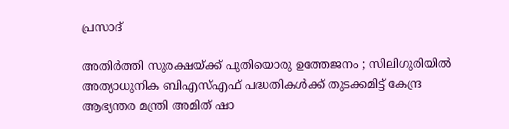പ്രസാദ്

അതിർത്തി സുരക്ഷയ്‌ക്ക് പുതിയൊരു ഉത്തേജനം ; സിലിഗുരിയിൽ അത്യാധുനിക ബിഎസ്എഫ് പദ്ധതികൾക്ക് തുടക്കമിട്ട് കേന്ദ്ര ആഭ്യന്തര മന്ത്രി അമിത് ഷാ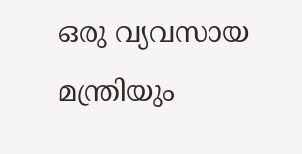ഒരു വ്യവസായ മന്ത്രിയും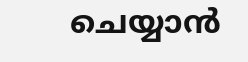ചെയ്യാന്‍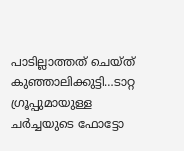പാടില്ലാത്തത് ചെയ്ത് കുഞ്ഞാലിക്കുട്ടി…ടാറ്റ ഗ്രൂപ്പുമായുള്ള ചര്‍ച്ചയുടെ ഫോട്ടോ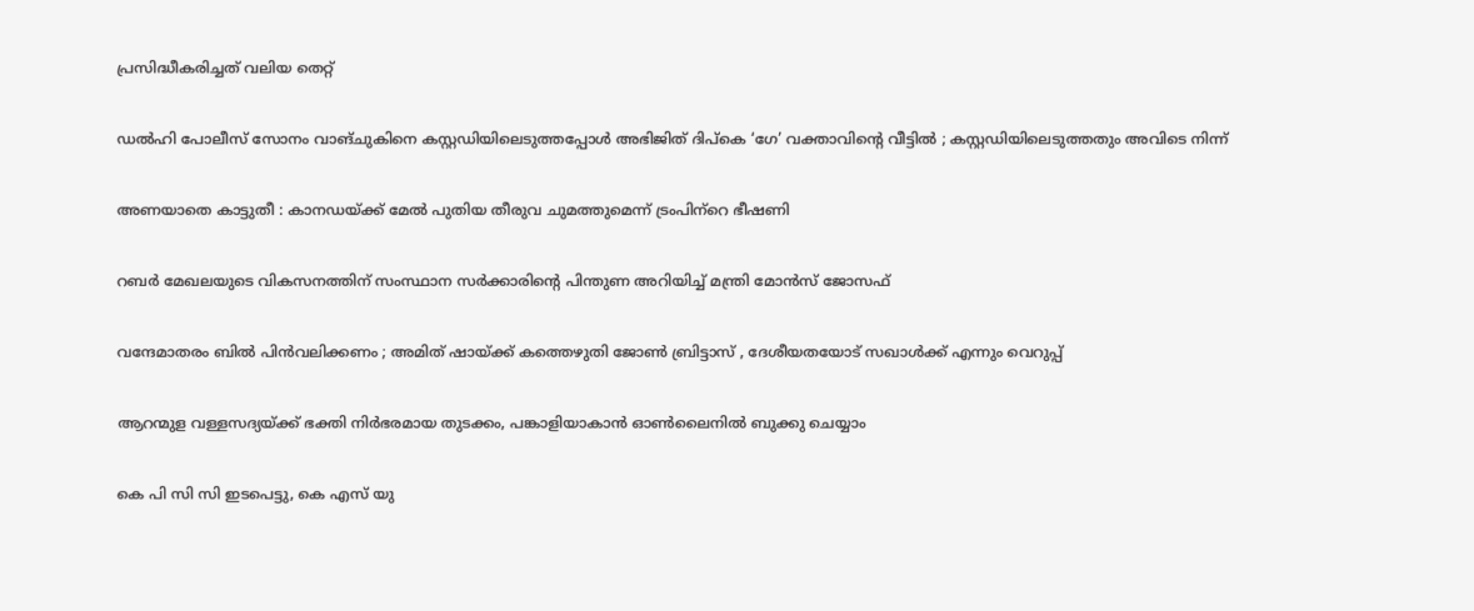പ്രസിദ്ധീകരിച്ചത് വലിയ തെറ്റ്

ഡൽഹി പോലീസ് സോനം വാങ്ചുകിനെ കസ്റ്റഡിയിലെടുത്തപ്പോൾ അഭിജിത് ദിപ്കെ ‘ഗേ’ വക്താവിന്റെ വീട്ടിൽ ; കസ്റ്റഡിയിലെടുത്തതും അവിടെ നിന്ന്

അണയാതെ കാട്ടുതീ : കാനഡയ്‌ക്ക് മേല്‍ പുതിയ തീരുവ ചുമത്തുമെന്ന് ട്രംപിന്‌റെ ഭീഷണി

റബര്‍ മേഖലയുടെ വികസനത്തിന് സംസ്ഥാന സര്‍ക്കാരിന്റെ പിന്തുണ അറിയിച്ച് മന്ത്രി മോന്‍സ് ജോസഫ്

വന്ദേമാതരം ബിൽ പിൻവലിക്കണം ; അമിത് ഷായ്‌ക്ക് കത്തെഴുതി ജോൺ ബ്രിട്ടാസ് , ദേശീയതയോട് സഖാൾക്ക് എന്നും വെറുപ്പ്

ആറന്മുള വള്ളസദ്യയ്‌ക്ക് ഭക്തി നിര്‍ഭരമായ തുടക്കം, പങ്കാളിയാകാന്‍ ഓണ്‍ലൈനില്‍ ബുക്കു ചെയ്യാം

കെ പി സി സി ഇടപെട്ടു, കെ എസ് യു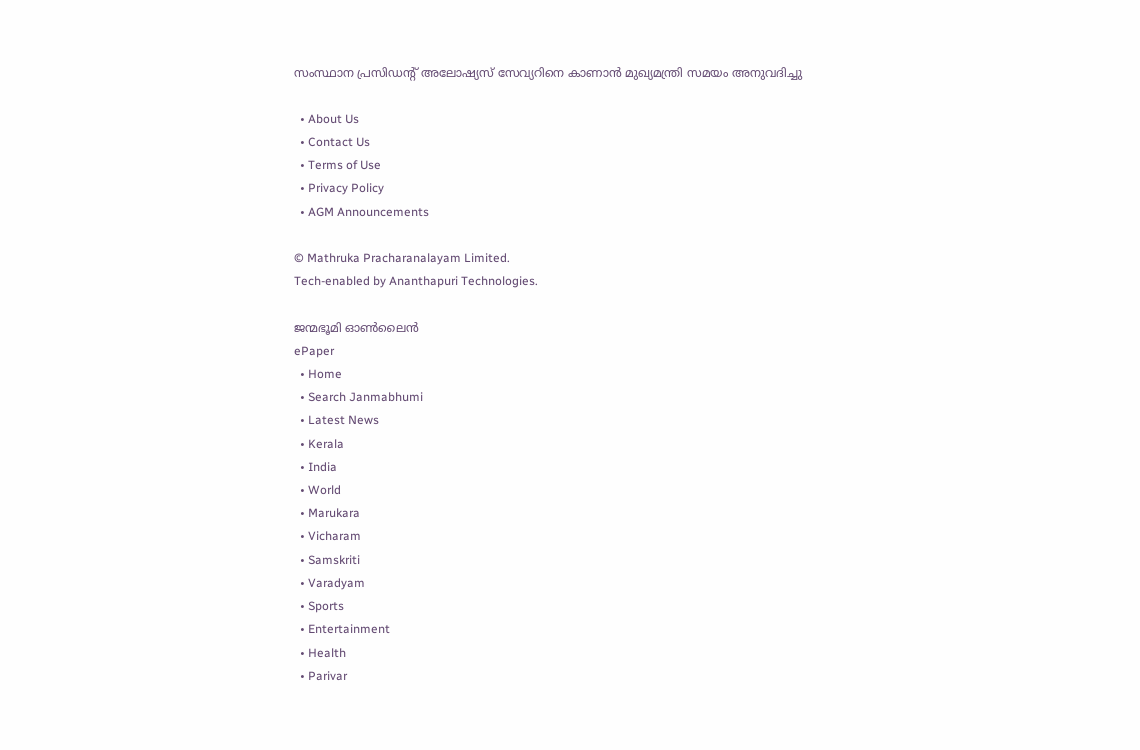സംസ്ഥാന പ്രസിഡന്റ് അലോഷ്യസ് സേവ്യറിനെ കാണാന്‍ മുഖ്യമന്ത്രി സമയം അനുവദിച്ചു

  • About Us
  • Contact Us
  • Terms of Use
  • Privacy Policy
  • AGM Announcements

© Mathruka Pracharanalayam Limited.
Tech-enabled by Ananthapuri Technologies.

ജന്മഭൂമി ഓണ്‍ലൈന്‍
ePaper
  • Home
  • Search Janmabhumi
  • Latest News
  • Kerala
  • India
  • World
  • Marukara
  • Vicharam
  • Samskriti
  • Varadyam
  • Sports
  • Entertainment
  • Health
  • Parivar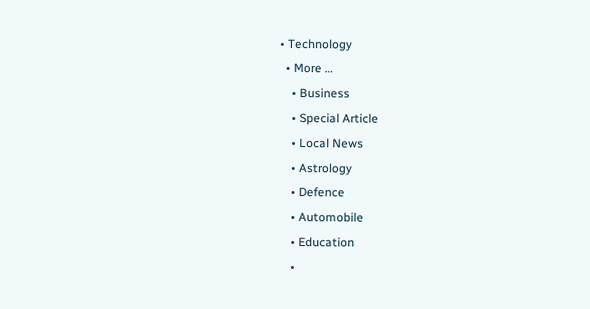• Technology
  • More …
    • Business
    • Special Article
    • Local News
    • Astrology
    • Defence
    • Automobile
    • Education
    •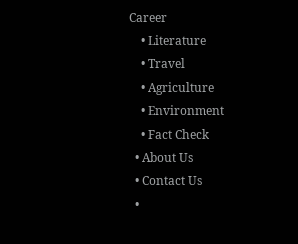Career
    • Literature
    • Travel
    • Agriculture
    • Environment
    • Fact Check
  • About Us
  • Contact Us
  •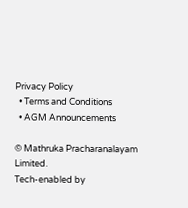Privacy Policy
  • Terms and Conditions
  • AGM Announcements

© Mathruka Pracharanalayam Limited.
Tech-enabled by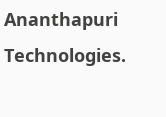Ananthapuri Technologies.